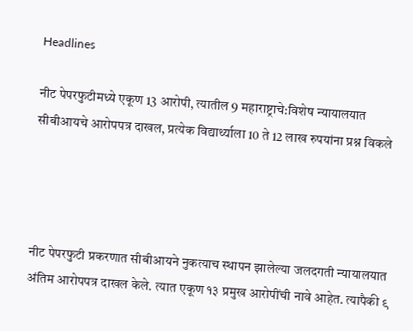Headlines

नीट पेपरफुटीमध्ये एकूण 13 आरोपी, त्यातील 9 महाराष्ट्राचे:विशेष न्यायालयात सीबीआयचे आरोपपत्र दाखल, प्रत्येक विद्यार्थ्याला 10 ते 12 लाख रुपयांना प्रश्न विकले




नीट पेपरफुटी प्रकरणात सीबीआयने नुकत्याच स्थापन झालेल्या जलदगती न्यायालयात अंतिम आरोपपत्र दाखल केले. त्यात एकूण १३ प्रमुख आरोपींची नावे आहेत. त्यापैकी ९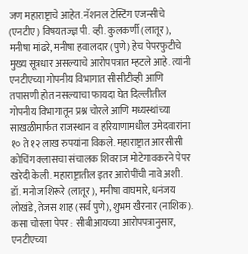जण महाराष्ट्राचे आहेत. नॅशनल टेस्टिंग एजन्सीचे (एनटीए) विषयतज्ज्ञ पी. व्ही. कुलकर्णी (लातूर), मनीषा मांढरे, मनीषा हवालदार (पुणे) हेच पेपरफुटीचे मुख्य सूत्रधार असल्याचे आरोपपत्रात म्हटले आहे. त्यांनी एनटीएच्या गोपनीय विभागात सीसीटीव्ही आणि तपासणी होत नसल्याचा फायदा घेत दिल्लीतील गोपनीय विभागातून प्रश्न चोरले आणि मध्यस्थांच्या साखळीमार्फत राजस्थान व हरियाणामधील उमेदवारांना १० ते १२ लाख रुपयांना विकले. महाराष्ट्रात आरसीसी कोचिंग क्लासचा संचालक शिवराज मोटेगावकरने पेपर खरेदी केली. महाराष्ट्रातील इतर आरोपींची नावे अशी. डॉ. मनोज शिरूरे (लातूर), मनीषा वाघमारे, धनंजय लोखंडे, तेजस शाह (सर्व पुणे), शुभम खैरनार (नाशिक). कसा चोरला पेपर : सीबीआयच्या आरोपपत्रानुसार, एनटीएच्या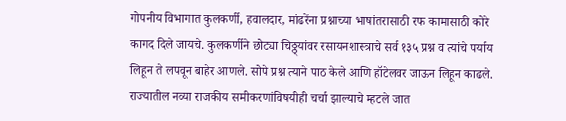गोपनीय विभागात कुलकर्णी, हवालदार, मांढरेंना प्रश्नाच्या भाषांतरासाठी रफ कामासाठी कोरे कागद दिले जायचे. कुलकर्णीने छोट्या चिठ्ठ्यांवर रसायनशास्त्राचे सर्व १३५ प्रश्न व त्यांचे पर्याय लिहून ते लपवून बाहेर आणले. सोपे प्रश्न त्याने पाठ केले आणि हॉटेलवर जाऊन लिहून काढले. राज्यातील नव्या राजकीय समीकरणांविषयीही चर्चा झाल्याचे म्हटले जात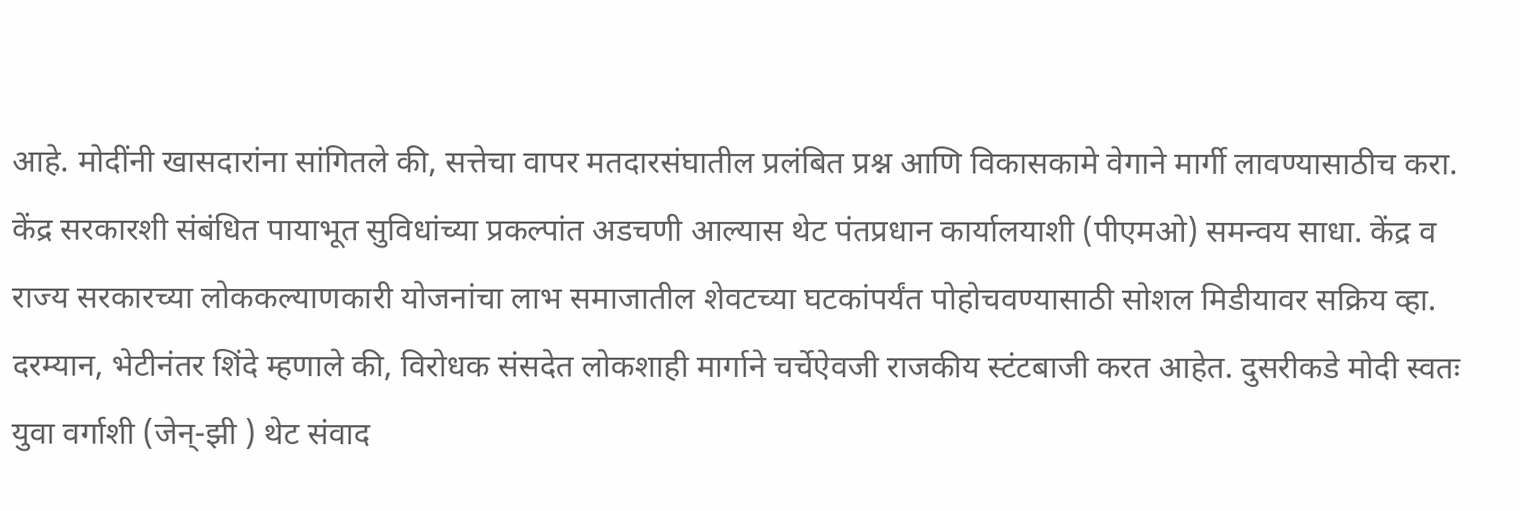आहे. मोदींनी खासदारांना सांगितले की, सत्तेचा वापर मतदारसंघातील प्रलंबित प्रश्न आणि विकासकामे वेगाने मार्गी लावण्यासाठीच करा. केंद्र सरकारशी संबंधित पायाभूत सुविधांच्या प्रकल्पांत अडचणी आल्यास थेट पंतप्रधान कार्यालयाशी (पीएमओ) समन्वय साधा. केंद्र व राज्य सरकारच्या लोककल्याणकारी योजनांचा लाभ समाजातील शेवटच्या घटकांपर्यंत पोहोचवण्यासाठी सोशल मिडीयावर सक्रिय व्हा. दरम्यान, भेटीनंतर शिंदे म्हणाले की, विरोधक संसदेत लोकशाही मार्गाने चर्चेऐवजी राजकीय स्टंटबाजी करत आहेत. दुसरीकडे मोदी स्वतः युवा वर्गाशी (जेन्-झी ) थेट संवाद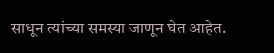साधून त्यांच्या समस्या जाणून घेत आहेत.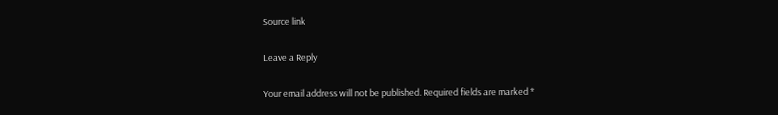Source link

Leave a Reply

Your email address will not be published. Required fields are marked *